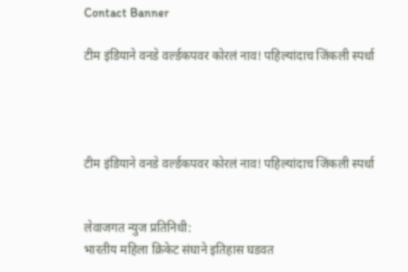Contact Banner

टीम इंडियाने वनडे वर्ल्डकपवर कोरलं नाव! पहिल्यांदाच जिंकली स्पर्धा




टीम इंडियाने वनडे वर्ल्डकपवर कोरलं नाव! पहिल्यांदाच जिंकली स्पर्धा


लेवाजगत न्युज प्रतिनिधी:
भारतीय महिला क्रिकेट संघाने इतिहास घडवत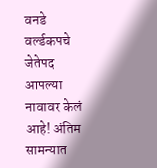वनडे वर्ल्डकपचे जेतेपद आपल्या नावावर केलं आहे! अंतिम सामन्यात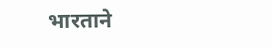भारताने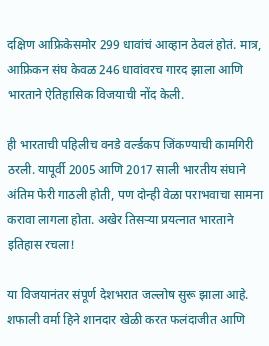दक्षिण आफ्रिकेसमोर 299 धावांचं आव्हान ठेवलं होतं. मात्र, आफ्रिकन संघ केवळ 246 धावांवरच गारद झाला आणि भारताने ऐतिहासिक विजयाची नोंद केली.

ही भारताची पहिलीच वनडे वर्ल्डकप जिंकण्याची कामगिरी ठरली. यापूर्वी 2005 आणि 2017 साली भारतीय संघाने अंतिम फेरी गाठली होती, पण दोन्ही वेळा पराभवाचा सामना करावा लागला होता. अखेर तिसऱ्या प्रयत्नात भारताने इतिहास रचला!

या विजयानंतर संपूर्ण देशभरात जल्लोष सुरू झाला आहे.
शफाली वर्मा हिने शानदार खेळी करत फलंदाजीत आणि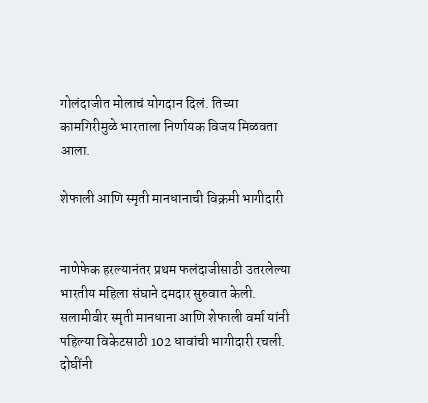गोलंदाजीत मोलाचं योगदान दिलं. तिच्या कामगिरीमुळे भारताला निर्णायक विजय मिळवता आला.

शेफाली आणि स्मृती मानधानाची विक्रमी भागीदारी


नाणेफेक हरल्यानंतर प्रथम फलंदाजीसाठी उतरलेल्या भारतीय महिला संघाने दमदार सुरुवात केली. सलामीवीर स्मृती मानधाना आणि शेफाली वर्मा यांनी पहिल्या विकेटसाठी 102 धावांची भागीदारी रचली. दोघींनी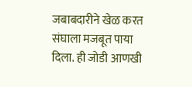जबाबदारीने खेळ करत संघाला मजबूत पाया दिला. ही जोडी आणखी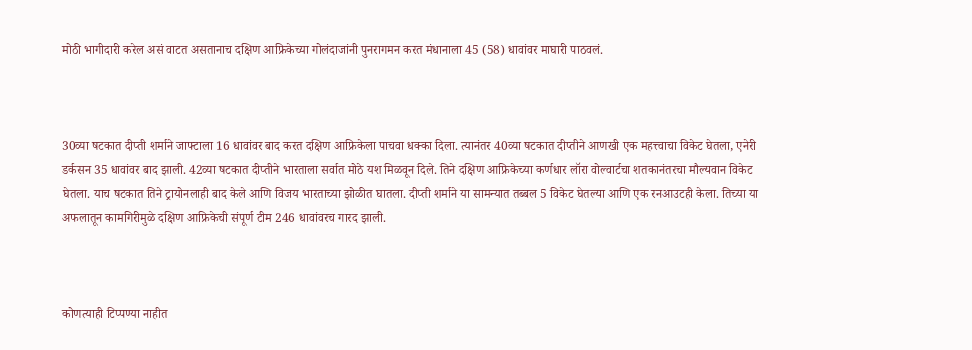मोठी भागीदारी करेल असं वाटत असतानाच दक्षिण आफ्रिकेच्या गोलंदाजांनी पुनरागमन करत मंधानाला 45 (58) धावांवर माघारी पाठवलं.



30व्या षटकात दीप्ती शर्माने जाफ्टाला 16 धावांवर बाद करत दक्षिण आफ्रिकेला पाचवा धक्का दिला. त्यानंतर 40व्या षटकात दीप्तीने आणखी एक महत्त्वाचा विकेट घेतला, एनेरी डर्कसन 35 धावांवर बाद झाली. 42व्या षटकात दीप्तीने भारताला सर्वात मोठे यश मिळवून दिले. तिने दक्षिण आफ्रिकेच्या कर्णधार लॉरा वोल्वार्टचा शतकानंतरचा मौल्यवान विकेट घेतला. याच षटकात तिने ट्रायोनलाही बाद केले आणि विजय भारताच्या झोळीत घातला. दीप्ती शर्माने या सामन्यात तब्बल 5 विकेट घेतल्या आणि एक रनआउटही केला. तिच्या या अफलातून कामगिरीमुळे दक्षिण आफ्रिकेची संपूर्ण टीम 246 धावांवरच गारद झाली.



कोणत्याही टिप्पण्‍या नाहीत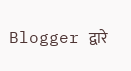Blogger द्वारे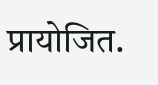प्रायोजित.